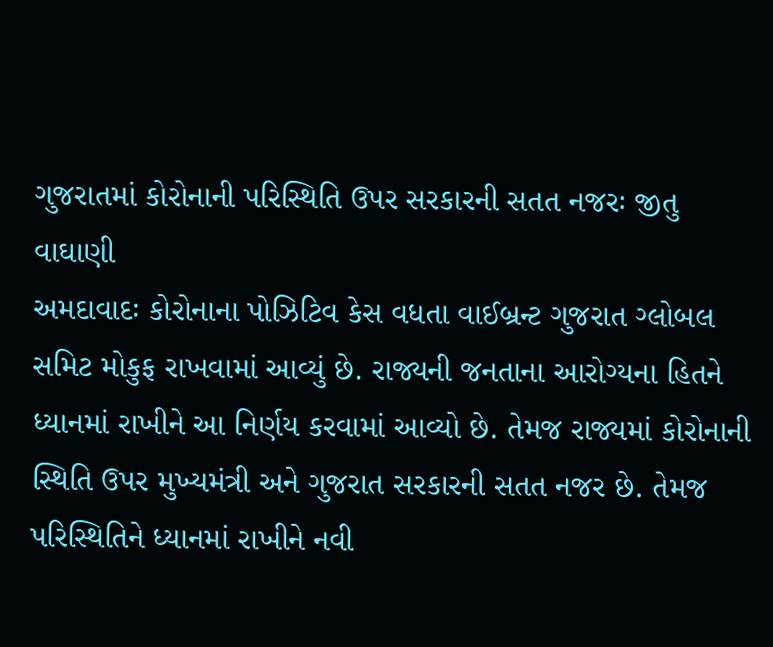ગુજરાતમાં કોરોનાની પરિસ્થિતિ ઉપર સરકારની સતત નજરઃ જીતુ વાઘાણી
અમદાવાદઃ કોરોનાના પોઝિટિવ કેસ વધતા વાઈબ્રન્ટ ગુજરાત ગ્લોબલ સમિટ મોકુફ રાખવામાં આવ્યું છે. રાજ્યની જનતાના આરોગ્યના હિતને ધ્યાનમાં રાખીને આ નિર્ણય કરવામાં આવ્યો છે. તેમજ રાજ્યમાં કોરોનાની સ્થિતિ ઉપર મુખ્યમંત્રી અને ગુજરાત સરકારની સતત નજર છે. તેમજ પરિસ્થિતિને ધ્યાનમાં રાખીને નવી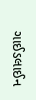ગાઈડલાઈન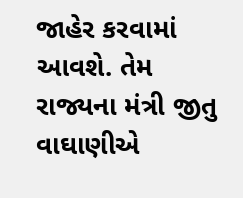જાહેર કરવામાં આવશે. તેમ રાજ્યના મંત્રી જીતુ વાઘાણીએ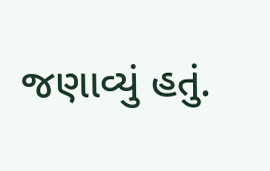જણાવ્યું હતું.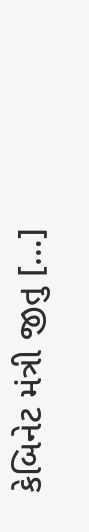કેબિનેટ મંત્રી જીતુ […]